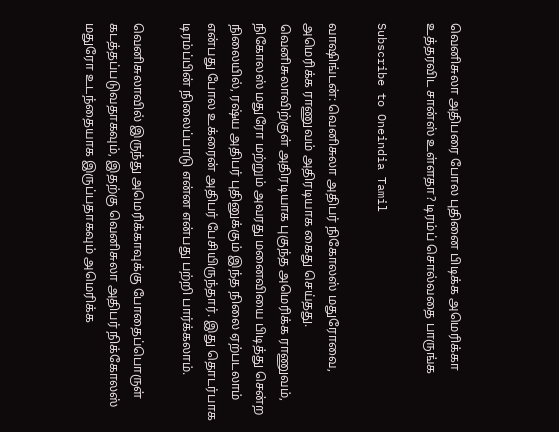வெனிசுலா அதிபரை போல புதினை பிடிக்க அமெரிக்கா உத்தரவிட சான்ஸ் உள்ளதா? டிரம்ப் சொல்வதை பாருங்க

Subscribe to Oneindia Tamil

வாஷிங்டன்: வெனிசுலா அதிபர் நிகோலஸ் மதுரோவை, அமெரிக்க ராணுவம் அதிரடியாக கைது செய்தது. வெனிசுலாவிற்குள் அதிரடியாக புகுந்த அமெரிக்க ராணுவம், நிகோலஸ் மதுரோ மற்றும் அவரது மனைவியை பிடித்து சென்ற நிலையில், ரஷ்ய அதிபர் புதினுக்கும் இந்த நிலை ஏற்படலாம் என்பது போல உக்ரைன் அதிபர் பேசியிருந்தார். இது தொடர்பாக டிரம்ப்பின் நிலைப்பாடு என்ன என்பது பற்றி பார்க்கலாம்.

வெனிசுலாவில் இருந்து அமெரிக்காவுக்கு போதைப்பொருள் கடத்தப்படுவதாகவும், இதற்கு வெனிசுலா அதிபர் நிக்கோலஸ் மதுரோ உடந்தையாக இருப்பதாகவும் அமெரிக்க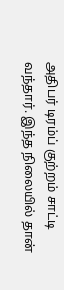அதிபர் டிரம்ப் குற்றம் சாட்டி வந்தார். இந்த நிலையில் தான்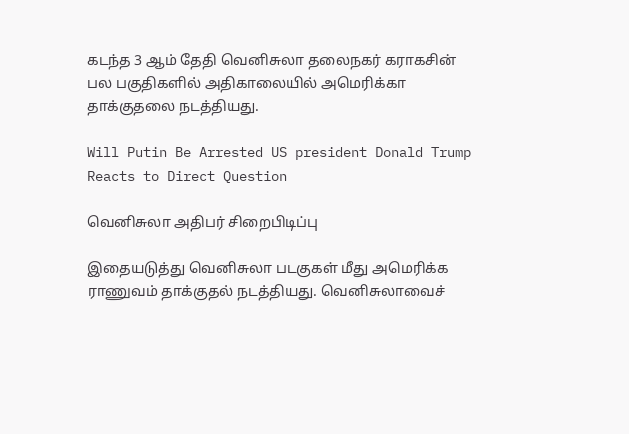கடந்த 3 ஆம் தேதி வெனிசுலா தலைநகர் கராகசின் பல பகுதிகளில் அதிகாலையில் அமெரிக்கா தாக்குதலை நடத்தியது.

Will Putin Be Arrested US president Donald Trump Reacts to Direct Question

வெனிசுலா அதிபர் சிறைபிடிப்பு

இதையடுத்து வெனிசுலா படகுகள் மீது அமெரிக்க ராணுவம் தாக்குதல் நடத்தியது. வெனிசுலாவைச்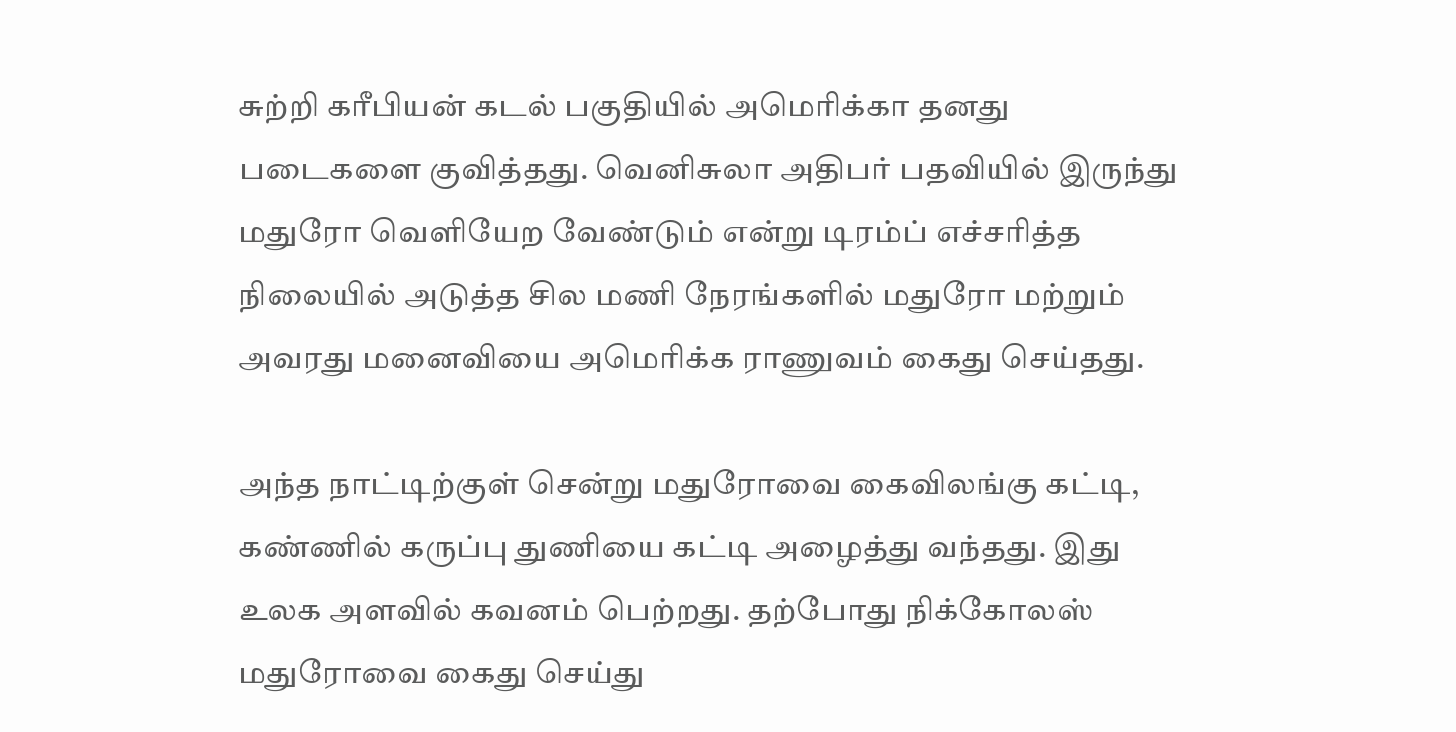சுற்றி கரீபியன் கடல் பகுதியில் அமெரிக்கா தனது படைகளை குவித்தது. வெனிசுலா அதிபர் பதவியில் இருந்து மதுரோ வெளியேற வேண்டும் என்று டிரம்ப் எச்சரித்த நிலையில் அடுத்த சில மணி நேரங்களில் மதுரோ மற்றும் அவரது மனைவியை அமெரிக்க ராணுவம் கைது செய்தது.

அந்த நாட்டிற்குள் சென்று மதுரோவை கைவிலங்கு கட்டி, கண்ணில் கருப்பு துணியை கட்டி அழைத்து வந்தது. இது உலக அளவில் கவனம் பெற்றது. தற்போது நிக்கோலஸ் மதுரோவை கைது செய்து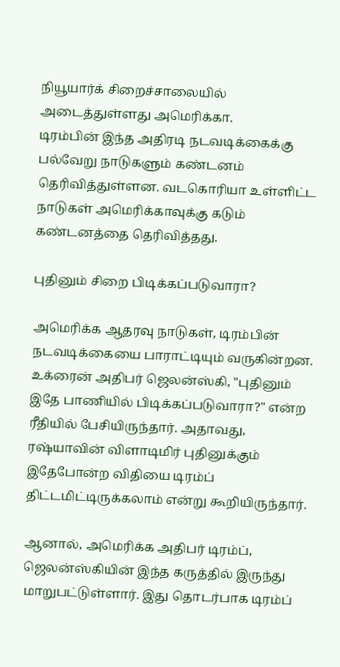நியூயார்க் சிறைச்சாலையில் அடைத்துள்ளது அமெரிக்கா.
டிரம்பின் இந்த அதிரடி நடவடிக்கைக்கு பல்வேறு நாடுகளும் கண்டனம் தெரிவித்துள்ளன. வடகொரியா உள்ளிட்ட நாடுகள் அமெரிக்காவுக்கு கடும் கண்டனத்தை தெரிவித்தது.

புதினும் சிறை பிடிக்கப்படுவாரா?

அமெரிக்க ஆதரவு நாடுகள், டிரம்பின் நடவடிக்கையை பாராட்டியும் வருகின்றன. உக்ரைன் அதிபர் ஜெலன்ஸ்கி, "புதினும் இதே பாணியில் பிடிக்கப்படுவாரா?" என்ற ரீதியில் பேசியிருந்தார். அதாவது, ரஷ்யாவின் விளாடிமிர் புதினுக்கும் இதேபோன்ற விதியை டிரம்ப் திட்டமிட்டிருக்கலாம் என்று கூறியிருந்தார்.

ஆனால், அமெரிக்க அதிபர் டிரம்ப், ஜெலன்ஸ்கியின் இந்த கருத்தில் இருந்து மாறுபட்டுள்ளார். இது தொடர்பாக டிரம்ப்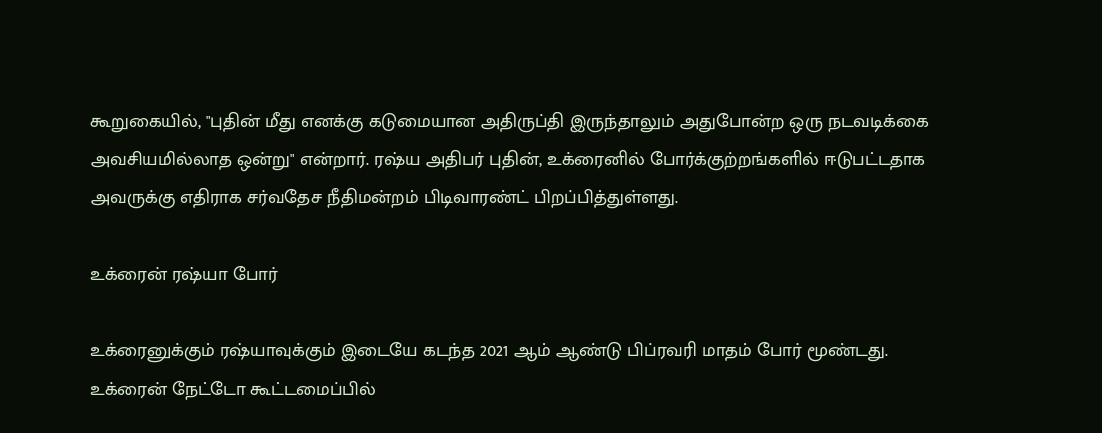கூறுகையில், "புதின் மீது எனக்கு கடுமையான அதிருப்தி இருந்தாலும் அதுபோன்ற ஒரு நடவடிக்கை அவசியமில்லாத ஒன்று" என்றார். ரஷ்ய அதிபர் புதின், உக்ரைனில் போர்க்குற்றங்களில் ஈடுபட்டதாக அவருக்கு எதிராக சர்வதேச நீதிமன்றம் பிடிவாரண்ட் பிறப்பித்துள்ளது.

உக்ரைன் ரஷ்யா போர்

உக்ரைனுக்கும் ரஷ்யாவுக்கும் இடையே கடந்த 2021 ஆம் ஆண்டு பிப்ரவரி மாதம் போர் மூண்டது. உக்ரைன் நேட்டோ கூட்டமைப்பில்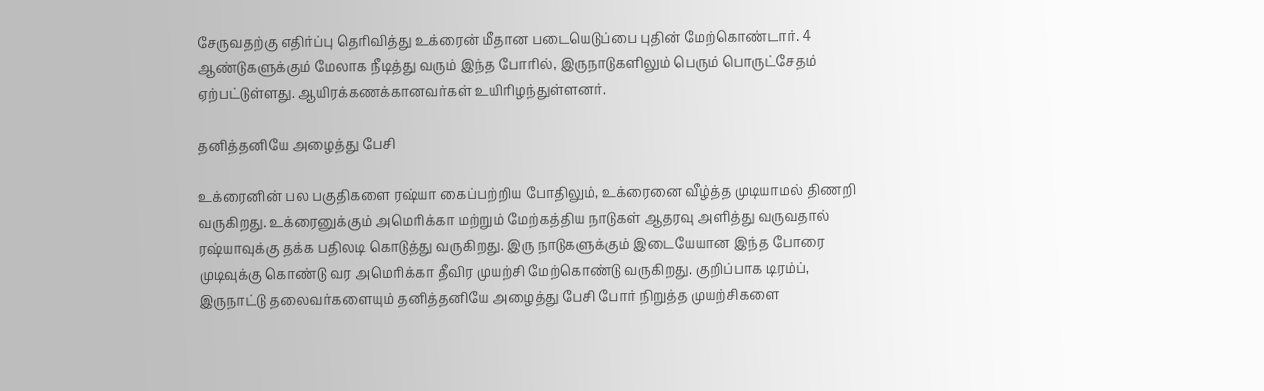சேருவதற்கு எதிர்ப்பு தெரிவித்து உக்ரைன் மீதான படையெடுப்பை புதின் மேற்கொண்டார். 4 ஆண்டுகளுக்கும் மேலாக நீடித்து வரும் இந்த போரில், இருநாடுகளிலும் பெரும் பொருட்சேதம் ஏற்பட்டுள்ளது. ஆயிரக்கணக்கானவர்கள் உயிரிழந்துள்ளனர்.

தனித்தனியே அழைத்து பேசி

உக்ரைனின் பல பகுதிகளை ரஷ்யா கைப்பற்றிய போதிலும், உக்ரைனை வீழ்த்த முடியாமல் திணறி வருகிறது. உக்ரைனுக்கும் அமெரிக்கா மற்றும் மேற்கத்திய நாடுகள் ஆதரவு அளித்து வருவதால் ரஷ்யாவுக்கு தக்க பதிலடி கொடுத்து வருகிறது. இரு நாடுகளுக்கும் இடையேயான இந்த போரை முடிவுக்கு கொண்டு வர அமெரிக்கா தீவிர முயற்சி மேற்கொண்டு வருகிறது. குறிப்பாக டிரம்ப், இருநாட்டு தலைவர்களையும் தனித்தனியே அழைத்து பேசி போர் நிறுத்த முயற்சிகளை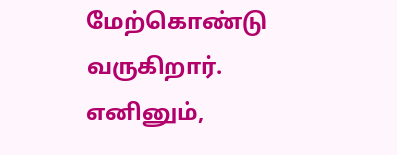மேற்கொண்டு வருகிறார். எனினும்,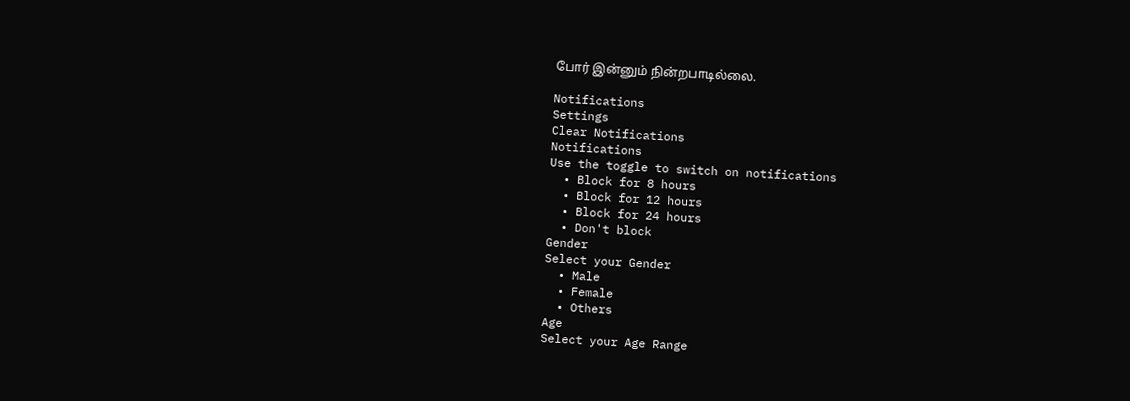போர் இன்னும் நின்றபாடில்லை.

Notifications
Settings
Clear Notifications
Notifications
Use the toggle to switch on notifications
  • Block for 8 hours
  • Block for 12 hours
  • Block for 24 hours
  • Don't block
Gender
Select your Gender
  • Male
  • Female
  • Others
Age
Select your Age Range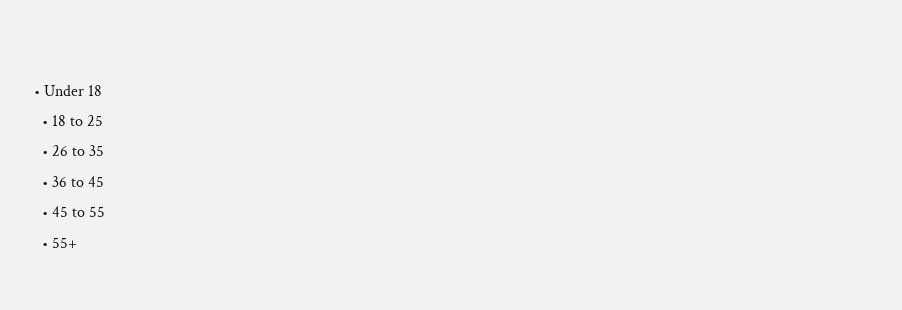• Under 18
  • 18 to 25
  • 26 to 35
  • 36 to 45
  • 45 to 55
  • 55+